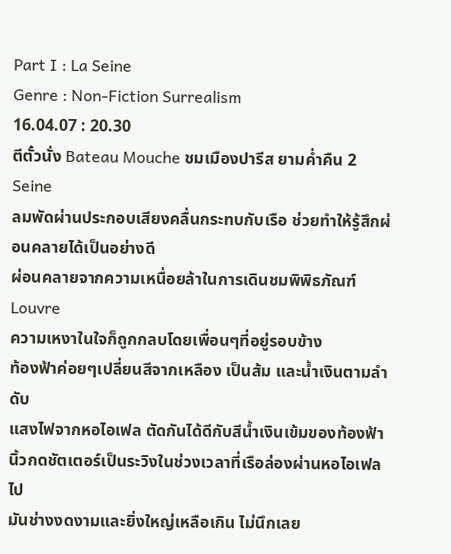Part I : La Seine
Genre : Non-Fiction Surrealism
16.04.07 : 20.30
ตีตั๋วนั่ง Bateau Mouche ชมเมืองปารีส ยามค่ำคืน 2 Seine
ลมพัดผ่านประกอบเสียงคลื่นกระทบกับเรือ ช่วยทำให้รู้สึกผ่อนคลายได้เป็นอย่างดี
ผ่อนคลายจากความเหนื่อยล้าในการเดินชมพิพิธภัณฑ์ Louvre
ความเหงาในใจก็ถูกกลบโดยเพื่อนๆที่อยู่รอบข้าง
ท้องฟ้าค่อยๆเปลี่ยนสีจากเหลือง เป็นส้ม และน้ำเงินตามลำดับ
แสงไฟจากหอไอเฟล ตัดกันได้ดีกับสีน้ำเงินเข้มของท้องฟ้า
นิ้วกดชัตเตอร์เป็นระวิงในช่วงเวลาที่เรือล่องผ่านหอไอเฟลไป
มันช่างงดงามและยิ่งใหญ่เหลือเกิน ไม่นึกเลย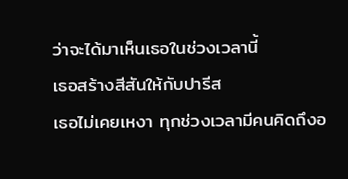ว่าจะได้มาเห็นเธอในช่วงเวลานี้
เธอสร้างสีสันให้กับปารีส
เธอไม่เคยเหงา ทุกช่วงเวลามีคนคิดถึงอ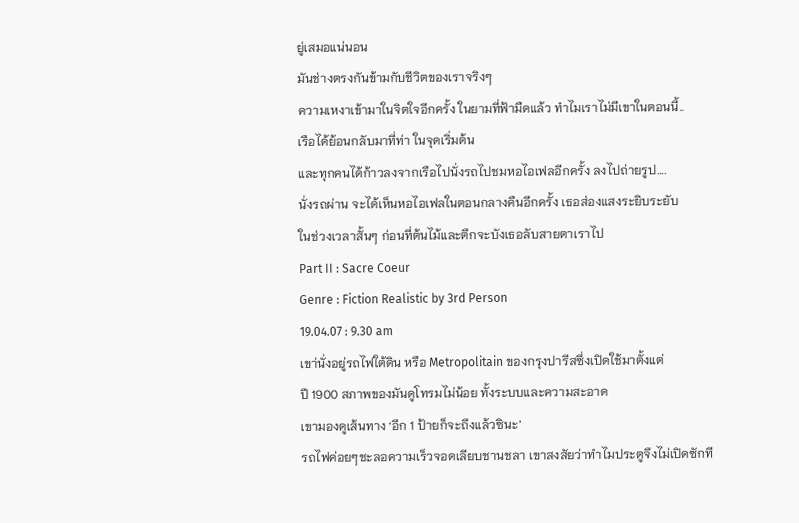ยู่เสมอแน่นอน
มันช่างตรงกันข้ามกับชีวิตของเราจริงๆ
ความเหงาเข้ามาในจิตใจอีกครั้ง ในยามที่ฟ้ามืดแล้ว ทำไมเราไม่มีเขาในตอนนี้..
เรือได้ย้อนกลับมาที่ท่า ในจุดเริ่มต้น
และทุกคนได้ก้าวลงจากเรือไปนั่งรถไปชมหอไอเฟลอีกครั้ง ลงไปถ่ายรูป….
นั่งรถผ่าน จะได้เห็นหอไอเฟลในตอนกลางคืนอีกครั้ง เธอส่องแสงระยิบระยับ
ในช่วงเวลาสั้นๆ ก่อนที่ต้นไม้และตึกจะบังเธอลับสายตาเราไป
Part II : Sacre Coeur
Genre : Fiction Realistic by 3rd Person
19.04.07 : 9.30 am
เขา่นั่งอยู่รถไฟใต้ดิน หรือ Metropolitain ของกรุงปารีสซึ่งเปิดใช้มาตั้งแต่
ปี 1900 สภาพของมันดูโทรมไม่น้อย ทั้งระบบและความสะอาด
เขามองดูเส้นทาง ‘อีก 1 ป้ายก็จะถึงแล้วซินะ’
รถไฟค่อยๆชะลอความเร็วจอดเลียบชานชลา เขาสงสัยว่าทำไมประตูจึงไม่เปิดซักที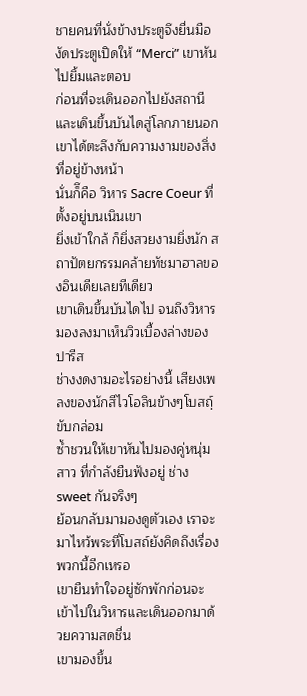ชายคนที่นั่งข้างประตูจึงยื่นมือ งัดประตูเปิดให้ “Merci” เขาหันไปยิ้มและตอบ
ก่อนที่จะเดินออกไปยังสถานี และเดินขึ้นบันไดสู่โลกภายนอก
เขาได้ตะลึงกับความงามของสิ่งที่อยู่ข้างหน้า
นั่นก็ึคือ วิหาร Sacre Coeur ที่ตั้งอยู่บนเนินเขา
ยิ่งเข้าใกล้ ก็ยิ่งสวยงามยิ่งนัก สถาปัตยกรรมคล้ายทัชมาฮาลของอินเดียเลยทีเดียว
เขาเดินขึ้นบันไดไป จนถึงวิหาร มองลงมาเห็นวิวเบื้องล่างของปารีส
ช่างงดงามอะไรอย่างนี้ เสียงเพลงของนักสีไวโอลินข้างๆโบสถ์ฺ ขับกล่อม
ซ้ำชวนให้เขาหันไปมองคู่หนุ่มสาว ที่กำลังยืนฟังอยู่ ช่าง sweet กันจริงๆ
ย้อนกลับมามองดูตัวเอง เราจะมาไหว้พระที่โบสถ์ยังคิดถึงเรื่องพวกนี้อีกเหรอ
เขายืนทำใจอยู่ซักพักก่อนจะเข้าไปในวิหารและเดินออกมาด้วยความสดชื่น
เขามองขึ้น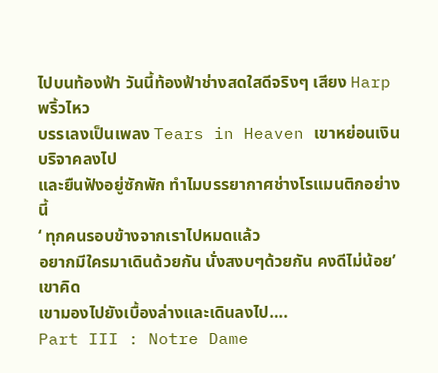ไปบนท้องฟ้า วันนี้ท้องฟ้าช่างสดใสดีจริงๆ เสียง Harp พริ้วไหว
บรรเลงเป็นเพลง Tears in Heaven เขาหย่อนเงินบริจาคลงไป
และยืนฟังอยู่ซักพัก ทำไมบรรยากาศช่างโรแมนติกอย่างนี้
‘ ทุกคนรอบข้างจากเราไปหมดแล้ว
อยากมีใครมาเดินด้วยกัน นั่งสงบๆด้วยกัน คงดีไม่น้อย’ เขาคิด
เขามองไปยังเบื้องล่างและเดินลงไป….
Part III : Notre Dame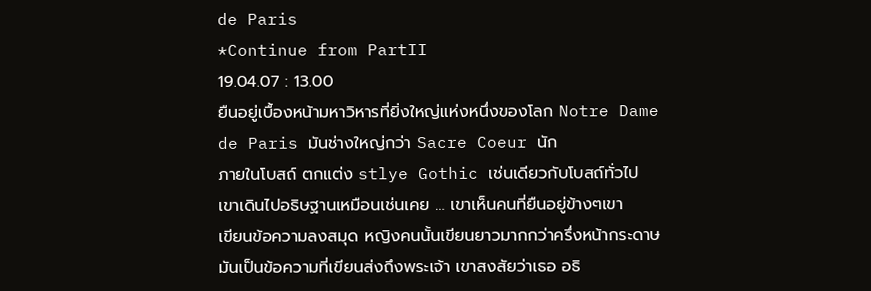de Paris
*Continue from PartII
19.04.07 : 13.00
ยืนอยู่เบื้องหน้ามหาวิหารที่ยิ่งใหญ่แห่งหนึ่งของโลก Notre Dame
de Paris มันช่างใหญ่กว่า Sacre Coeur นัก
ภายในโบสถ์ ตกแต่ง stlye Gothic เช่นเดียวกับโบสถ์ทั่วไป
เขาเดินไปอธิษฐานเหมือนเช่นเคย … เขาเห็นคนที่ยืนอยู่ข้างๆเขา
เขียนข้อความลงสมุด หญิงคนนั้นเขียนยาวมากกว่าครึ่งหน้ากระดาษ
มันเป็นข้อความที่เขียนส่งถึงพระเจ้า เขาสงสัยว่าเธอ อธิ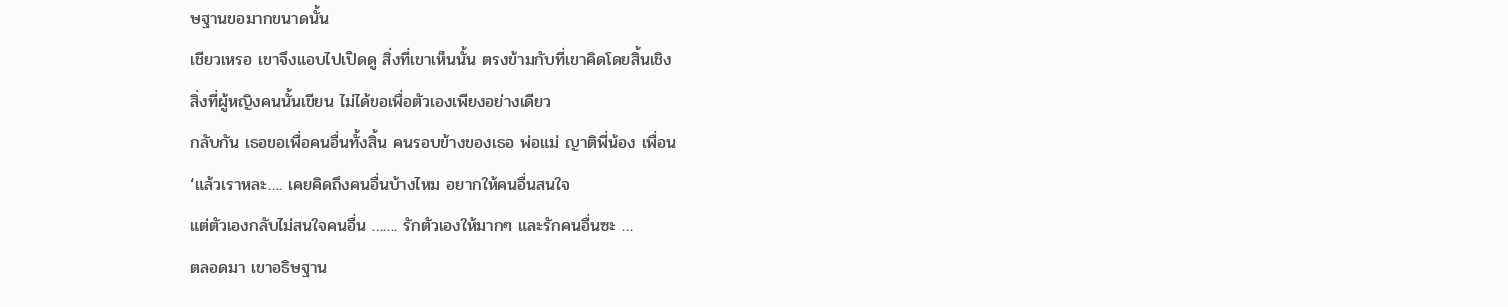ษฐานขอมากขนาดนั้น
เชียวเหรอ เขาจึงแอบไปเปิดดู สิ่งที่เขาเห็นนั้น ตรงข้ามกับที่เขาคิดโดยสิ้นเชิง
สิ่งที่ผู้หญิงคนนั้นเขียน ไม่ได้ขอเพื่อตัวเองเพียงอย่างเดียว
กลับกัน เธอขอเพื่อคนอื่นทั้งสิ้น คนรอบข้างของเธอ พ่อแม่ ญาติพี่น้อง เพื่อน
‘แล้วเราหละ…. เคยคิดถึงคนอื่นบ้างไหม อยากให้คนอื่นสนใจ
แต่ตัวเองกลับไม่สนใจคนอื่น ……. รักตัวเองให้มากๆ และรักคนอื่นซะ …
ตลอดมา เขาอธิษฐาน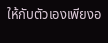ให้กับตัวเองเพียงอ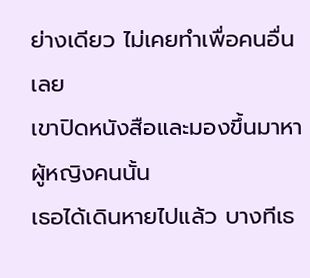ย่างเดียว ไม่เคยทำเพื่อคนอื่นเลย
เขาปิดหนังสือและมองขึ้นมาหาผู้หญิงคนนั้น
เธอได้เดินหายไปแล้ว บางทีเธ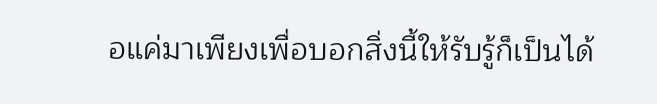อแค่มาเพียงเพื่อบอกสิ่งนี้ให้รับรู้ก็เป็นได้